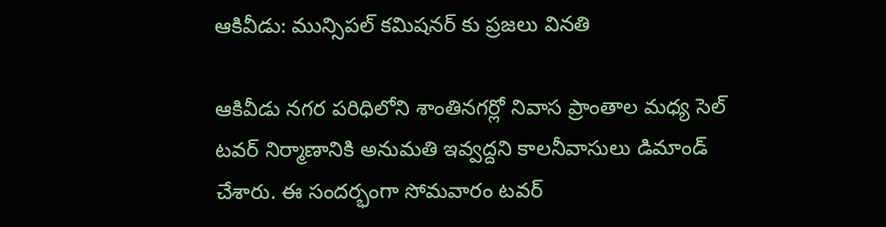ఆకివీడు: మున్సిపల్ కమిషనర్ కు ప్రజలు వినతి

ఆకివీడు నగర పరిధిలోని శాంతినగర్లో నివాస ప్రాంతాల మధ్య సెల్ టవర్ నిర్మాణానికి అనుమతి ఇవ్వద్దని కాలనీవాసులు డిమాండ్ చేశారు. ఈ సందర్భంగా సోమవారం టవర్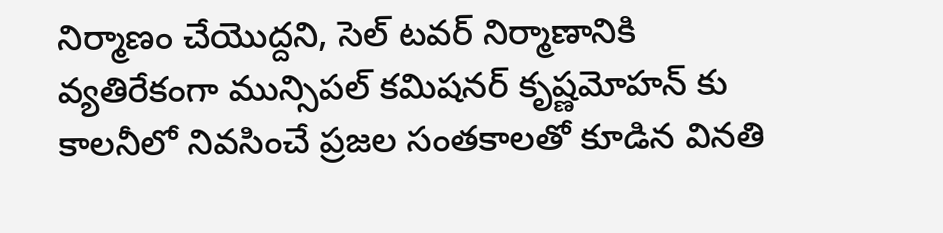నిర్మాణం చేయొద్దని, సెల్ టవర్ నిర్మాణానికి వ్యతిరేకంగా మున్సిపల్ కమిషనర్ కృష్ణమోహన్ కు కాలనీలో నివసించే ప్రజల సంతకాలతో కూడిన వినతి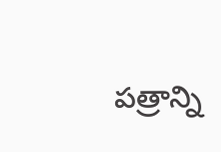పత్రాన్ని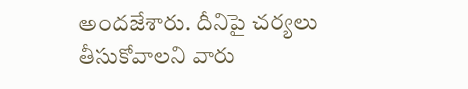అందజేశారు. దీనిపై చర్యలు తీసుకోవాలని వారు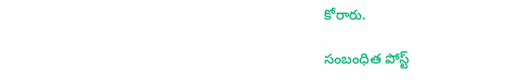కోరారు.

సంబంధిత పోస్ట్